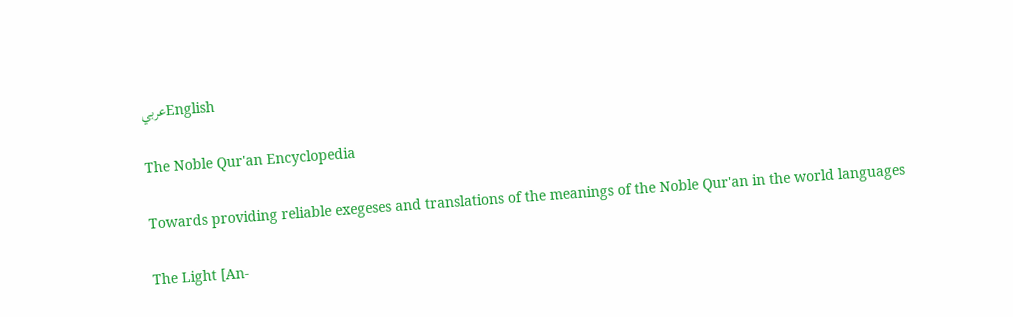عربيEnglish

The Noble Qur'an Encyclopedia

Towards providing reliable exegeses and translations of the meanings of the Noble Qur'an in the world languages

The Light [An-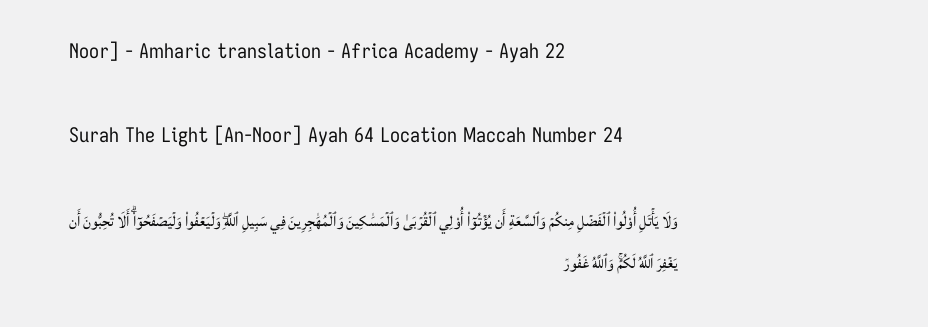Noor] - Amharic translation - Africa Academy - Ayah 22

Surah The Light [An-Noor] Ayah 64 Location Maccah Number 24

وَلَا يَأۡتَلِ أُوْلُواْ ٱلۡفَضۡلِ مِنكُمۡ وَٱلسَّعَةِ أَن يُؤۡتُوٓاْ أُوْلِي ٱلۡقُرۡبَىٰ وَٱلۡمَسَٰكِينَ وَٱلۡمُهَٰجِرِينَ فِي سَبِيلِ ٱللَّهِۖ وَلۡيَعۡفُواْ وَلۡيَصۡفَحُوٓاْۗ أَلَا تُحِبُّونَ أَن يَغۡفِرَ ٱللَّهُ لَكُمۡۚ وَٱللَّهُ غَفُورٞ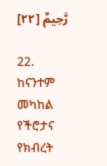رَّحِيمٌ [٢٢]

22. ከናንተም መካከል የችሮታና የክብረት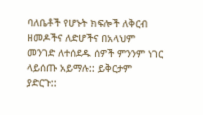ባለቤቶች የሆኑት ክፍሎች ለቅርብ ዘመዶችና ለድሆችና በአላህም መንገድ ለተሰደዱ ሰዎች ምንንም ነገር ላይሰጡ አይማሉ:: ይቅርታም ያድርጉ::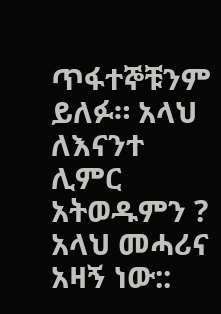ጥፋተኞቹንም ይለፉ። አላህ ለእናንተ ሊምር አትወዱምን ? አላህ መሓሪና አዛኝ ነው::